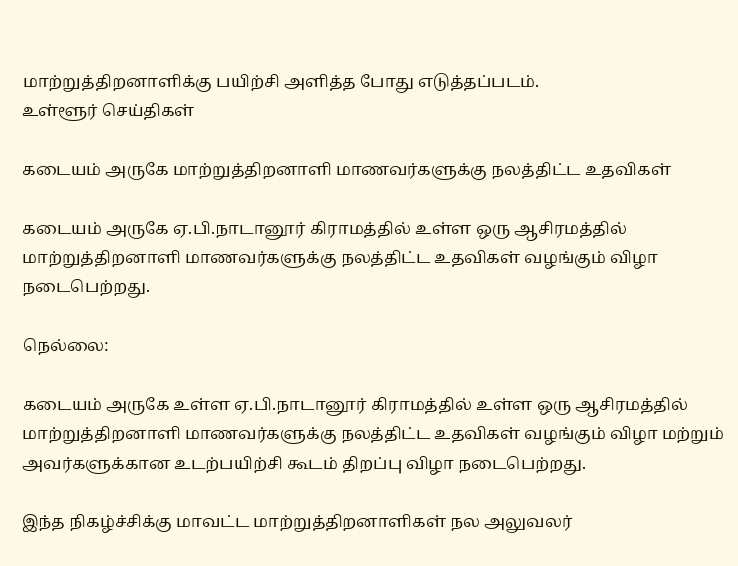மாற்றுத்திறனாளிக்கு பயிற்சி அளித்த போது எடுத்தப்படம்.
உள்ளூர் செய்திகள்

கடையம் அருகே மாற்றுத்திறனாளி மாணவர்களுக்கு நலத்திட்ட உதவிகள்

கடையம் அருகே ஏ.பி.நாடானூர் கிராமத்தில் உள்ள ஒரு ஆசிரமத்தில் மாற்றுத்திறனாளி மாணவர்களுக்கு நலத்திட்ட உதவிகள் வழங்கும் விழா நடைபெற்றது.

நெல்லை:

கடையம் அருகே உள்ள ஏ.பி.நாடானூர் கிராமத்தில் உள்ள ஒரு ஆசிரமத்தில் மாற்றுத்திறனாளி மாணவர்களுக்கு நலத்திட்ட உதவிகள் வழங்கும் விழா மற்றும் அவர்களுக்கான உடற்பயிற்சி கூடம் திறப்பு விழா நடைபெற்றது.

இந்த நிகழ்ச்சிக்கு மாவட்ட மாற்றுத்திறனாளிகள் நல அலுவலர்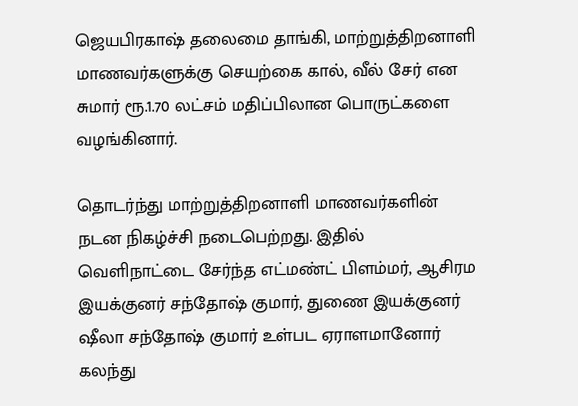ஜெயபிரகாஷ் தலைமை தாங்கி, மாற்றுத்திறனாளி மாணவர்களுக்கு செயற்கை கால், வீல் சேர் என சுமார் ரூ.1.70 லட்சம் மதிப்பிலான பொருட்களை வழங்கினார்.

தொடர்ந்து மாற்றுத்திறனாளி மாணவர்களின் நடன நிகழ்ச்சி நடைபெற்றது. இதில் வெளிநாட்டை சேர்ந்த எட்மண்ட் பிளம்மர், ஆசிரம இயக்குனர் சந்தோஷ் குமார், துணை இயக்குனர் ஷீலா சந்தோஷ் குமார் உள்பட ஏராளமானோர் கலந்து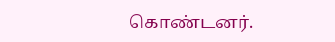கொண்டனர்.